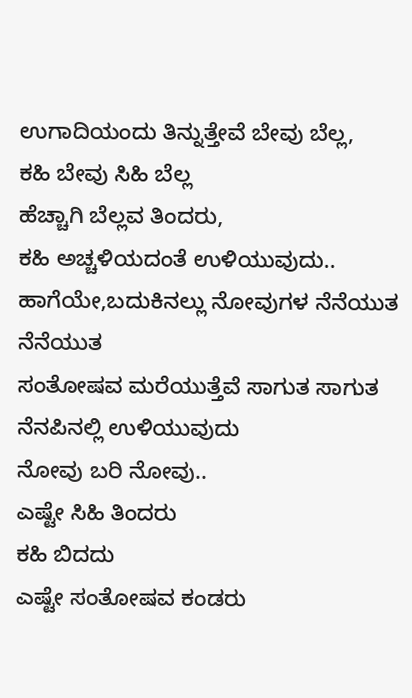ಉಗಾದಿಯಂದು ತಿನ್ನುತ್ತೇವೆ ಬೇವು ಬೆಲ್ಲ,
ಕಹಿ ಬೇವು ಸಿಹಿ ಬೆಲ್ಲ
ಹೆಚ್ಚಾಗಿ ಬೆಲ್ಲವ ತಿಂದರು,
ಕಹಿ ಅಚ್ಚಳಿಯದಂತೆ ಉಳಿಯುವುದು..
ಹಾಗೆಯೇ,ಬದುಕಿನಲ್ಲು ನೋವುಗಳ ನೆನೆಯುತ ನೆನೆಯುತ
ಸಂತೋಷವ ಮರೆಯುತ್ತೆವೆ ಸಾಗುತ ಸಾಗುತ
ನೆನಪಿನಲ್ಲಿ ಉಳಿಯುವುದು
ನೋವು ಬರಿ ನೋವು..
ಎಷ್ಟೇ ಸಿಹಿ ತಿಂದರು
ಕಹಿ ಬಿದದು
ಎಷ್ಟೇ ಸಂತೋಷವ ಕಂಡರು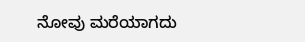ನೋವು ಮರೆಯಾಗದು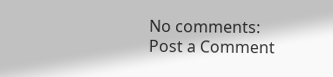No comments:
Post a Comment